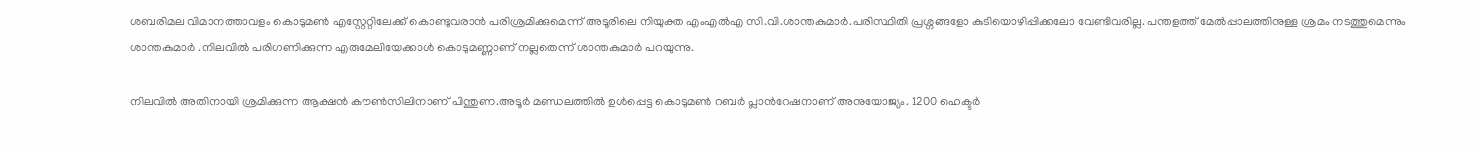ശബരിമല വിമാനത്താവളം കൊടുമണ്‍ എസ്റ്റേറ്റിലേക്ക് കൊണ്ടുവരാന്‍ പരിശ്രമിക്കുമെന്ന് അടൂരിലെ നിയുക്ത എംഎല്‍എ സി.വി.ശാന്തകുമാര്‍.പരിസ്ഥിതി പ്രശ്നങ്ങളോ കുടിയൊഴിപ്പിക്കലോ വേണ്ടിവരില്ല. പന്തളത്ത് മേല്‍പ്പാലത്തിനുള്ള ശ്രമം നടത്തുമെന്നും ശാന്തകുമാര്‍ .നിലവില്‍ പരിഗണിക്കുന്ന എരുമേലിയേക്കാള്‍ കൊടുമണ്ണാണ് നല്ലതെന്ന് ശാന്തകുമാര്‍ പറയുന്നു.

നിലവില്‍ അതിനായി ശ്രമിക്കുന്ന ആക്ഷന്‍ കൗണ്‍സിലിനാണ് പിന്തുണ.അടൂര്‍ മണ്ഡലത്തില്‍ ഉള്‍പ്പെട്ട കൊടുമണ്‍ റബര്‍ പ്ലാന്‍റേഷനാണ് അനുയോജ്യം. 1200 ഹെക്ടര്‍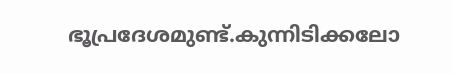ഭൂപ്രദേശമുണ്ട്.കുന്നിടിക്കലോ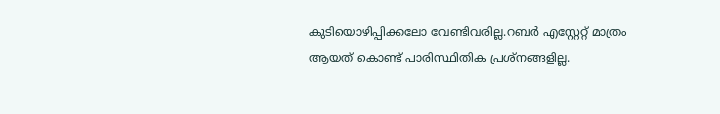കുടിയൊഴിപ്പിക്കലോ വേണ്ടിവരില്ല.റബര്‍ എസ്റ്റേറ്റ് മാത്രം ആയത് കൊണ്ട് പാരിസ്ഥിതിക പ്രശ്നങ്ങളില്ല.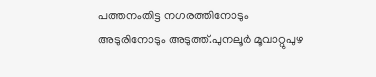പത്തനംതിട്ട നഗരത്തിനോടും അടുരിനോടും അടുത്ത്.പുനലൂര്‍ മൂവാറ്റുപുഴ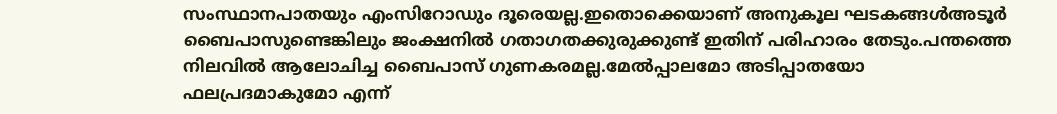സംസ്ഥാനപാതയും എംസിറോഡും ദൂരെയല്ല.ഇതൊക്കെയാണ് അനുകൂല ഘടകങ്ങള്‍അടൂര്‍ ബൈപാസുണ്ടെങ്കിലും ജംക്ഷനില്‍ ഗതാഗതക്കുരുക്കുണ്ട് ഇതിന് പരിഹാരം തേടും.പന്തത്തെ നിലവില്‍ ആലോചിച്ച ബൈപാസ് ഗുണകരമല്ല.മേല്‍പ്പാലമോ അടിപ്പാതയോ ഫലപ്രദമാകുമോ എന്ന്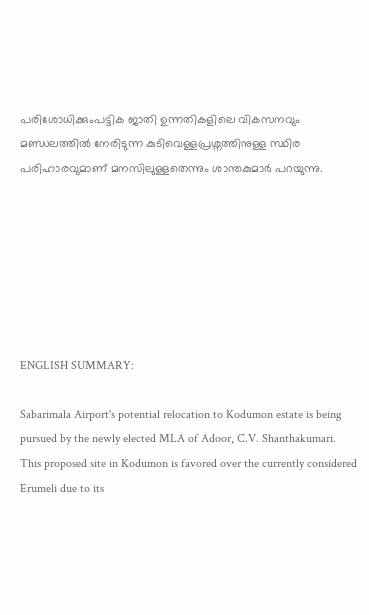പരിശോധിക്കുംപട്ടിക ജാതി ഉന്നതികളിലെ വികസനവും മണ്ഡലത്തില്‍ നേരിടുന്ന കുടിവെള്ളപ്രശ്നത്തിനുള്ള സ്ഥിര പരിഹാരവുമാണ് മനസിലുള്ളതെന്നും ശാന്തകുമാര്‍ പറയുന്നു.







ENGLISH SUMMARY:

Sabarimala Airport's potential relocation to Kodumon estate is being pursued by the newly elected MLA of Adoor, C.V. Shanthakumari. This proposed site in Kodumon is favored over the currently considered Erumeli due to its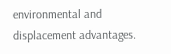environmental and displacement advantages.